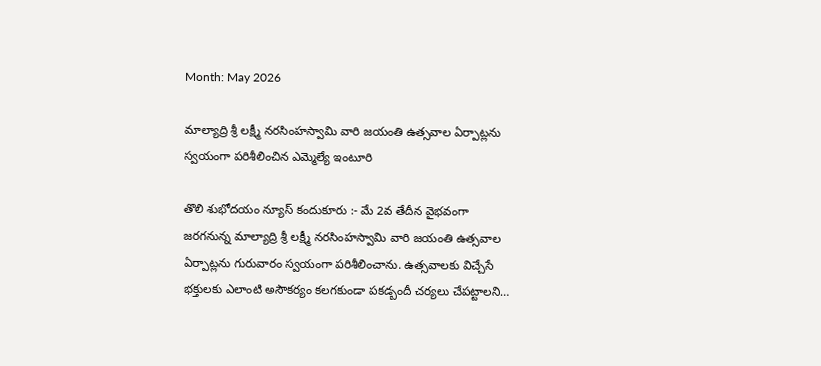Month: May 2026

మాల్యాద్రి శ్రీ లక్ష్మీ నరసింహస్వామి వారి జయంతి ఉత్సవాల ఏర్పాట్లను స్వయంగా పరిశీలించిన ఎమ్మెల్యే ఇంటూరి

తొలి శుభోదయం న్యూస్ కందుకూరు :- మే 2వ తేదీన వైభవంగా జరగనున్న మాల్యాద్రి శ్రీ లక్ష్మీ నరసింహస్వామి వారి జయంతి ఉత్సవాల ఏర్పాట్లను గురువారం స్వయంగా పరిశీలించాను. ఉత్సవాలకు విచ్చేసే భక్తులకు ఎలాంటి అసౌకర్యం కలగకుండా పకడ్బందీ చర్యలు చేపట్టాలని…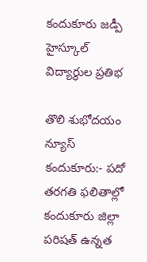కందుకూరు జడ్పీ హైస్కూల్ విద్యార్థుల ప్రతిభ

తొలి శుభోదయం న్యూస్ కందుకూరు:- పదో తరగతి ఫలితాల్లో కందుకూరు జిల్లా పరిషత్ ఉన్నత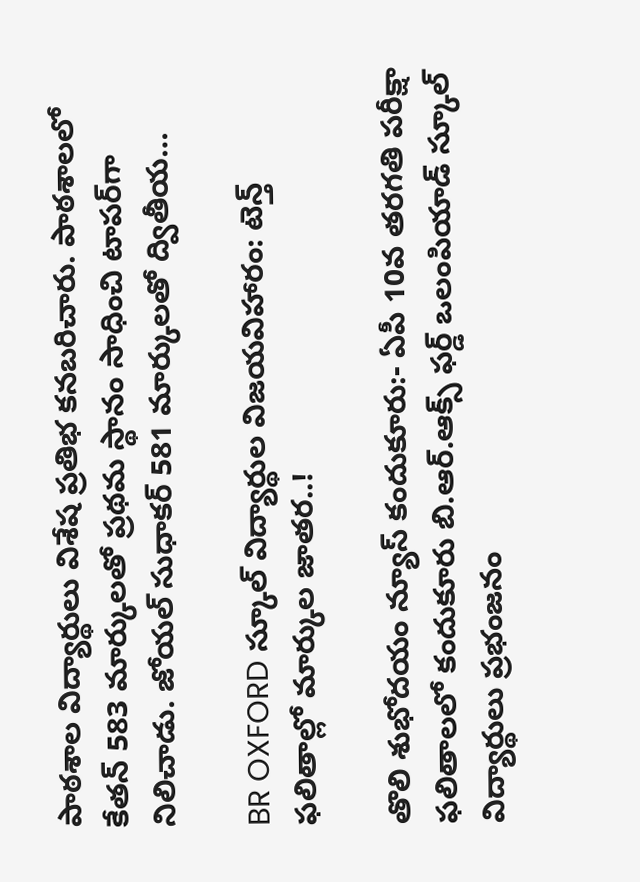పాఠశాల విద్యార్థులు విశేష ప్రతిభ కనబరిచారు. పాఠశాలలో కేతన్ 583 మార్కులతో ప్రథమ స్థానం సాధించి టాపర్‌గా నిలిచాడు. జోయల్ సుధాకర్ 581 మార్కులతో ద్వితీయ…

BR OXFORD స్కూల్ విద్యార్థుల విజయవిహారం: టెన్త్ ఫలితాల్లో మార్కుల జాతర..!

తొలి శుభోదయం న్యూస్ కందుకూరు:- ఏపీ 10వ తరగతి పరీక్షా ఫలితాలలో కందుకూరు బి.ఆర్.ఆక్స్ ఫర్డ్ ఒలంపియాడ్ స్కూల్ విద్యార్థులు ప్రభంజనం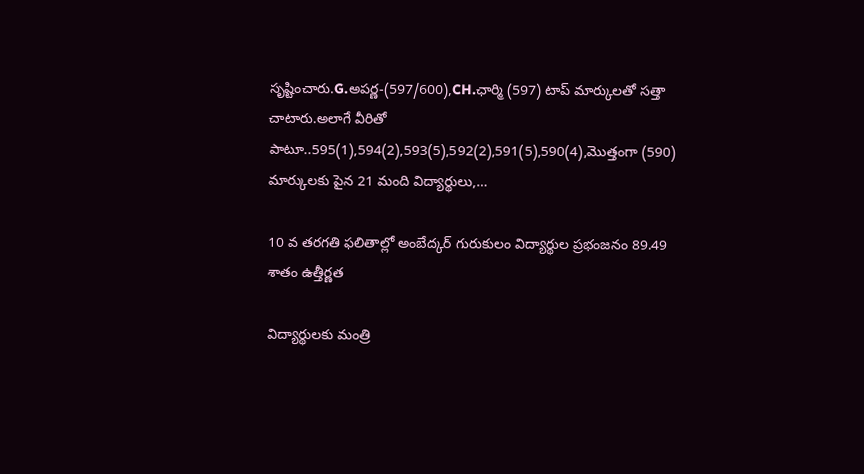సృష్టించారు.G.అపర్ణ-(597/600),CH.ఛార్మి (597) టాప్ మార్కులతో సత్తా చాటారు.అలాగే వీరితో పాటూ..595(1),594(2),593(5),592(2),591(5),590(4),మొత్తంగా (590) మార్కులకు పైన 21 మంది విద్యార్థులు,…

10 వ తరగతి ఫలితాల్లో అంబేద్కర్ గురుకులం విద్యార్థుల ప్రభంజనం 89.49 శాతం ఉత్తీర్ణత

విద్యార్థులకు మంత్రి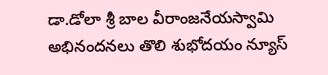డా.డోలా శ్రీ బాల వీరాంజనేయస్వామి అభినందనలు తొలి శుభోదయం న్యూస్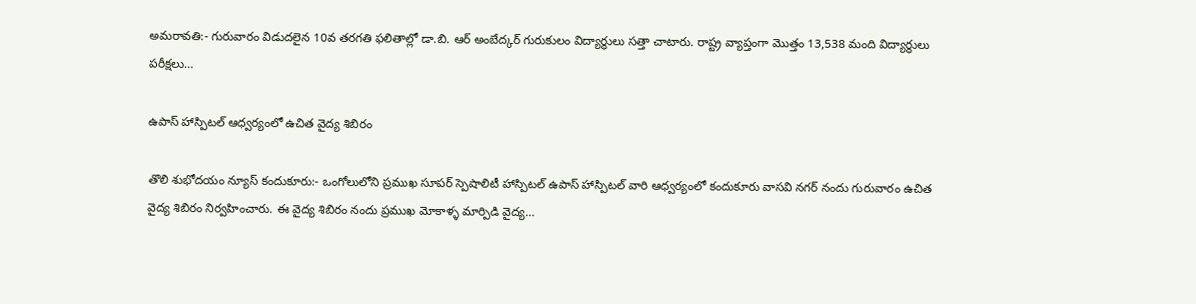అమరావతి:- గురువారం విడుదలైన 10వ తరగతి ఫలితాల్లో డా.బి. ఆర్ అంబేద్కర్ గురుకులం విద్యార్థులు సత్తా చాటారు. రాష్ట్ర వ్యాప్తంగా మొత్తం 13,538 మంది విద్యార్థులు పరీక్షలు…

ఉపాస్ హాస్పిటల్ ఆధ్వర్యంలో ఉచిత వైద్య శిబిరం

తొలి శుభోదయం న్యూస్ కందుకూరు:- ఒంగోలులోని ప్రముఖ సూపర్ స్పెషాలిటీ హాస్పిటల్ ఉపాస్ హాస్పిటల్ వారి ఆధ్వర్యంలో కందుకూరు వాసవి నగర్ నందు గురువారం ఉచిత వైద్య శిబిరం నిర్వహించారు. ఈ వైద్య శిబిరం నందు ప్రముఖ మోకాళ్ళ మార్పిడి వైద్య…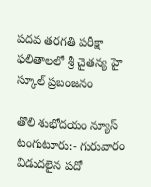పదవ తరగతి పరీక్షా ఫలితాలలో శ్రీ చైతన్య హై స్కూల్ ప్రబంజనం

తొలి శుభోదయం న్యూస్ టంగుటూరు:- గురువారం విడుదలైన పదో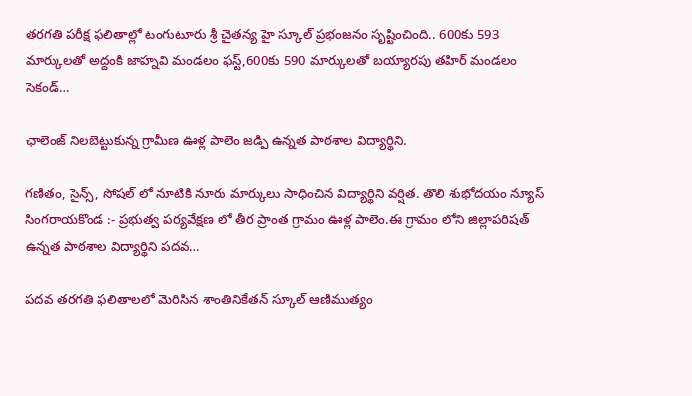తరగతి పరీక్ష ఫలితాల్లో టంగుటూరు శ్రీ చైతన్య హై స్కూల్ ప్రభంజనం సృష్టించింది.. 600కు 593 మార్కులతో అద్దంకి జాహ్నవి మండలం ఫస్ట్,600కు 590 మార్కులతో బయ్యారపు తహిర్ మండలం సెకండ్…

ఛాలెంజ్ నిలబెట్టుకున్న గ్రామీణ ఊళ్ల పాలెం జడ్పి ఉన్నత పాఠశాల విద్యార్థిని.

గణితం, సైన్స్, సోషల్ లో నూటికి నూరు మార్కులు సాధించిన విద్యార్థిని వర్షిత. తొలి శుభోదయం న్యూస్ సింగరాయకొండ :- ప్రభుత్వ పర్యవేక్షణ లో తీర ప్రాంత గ్రామం ఊళ్ల పాలెం.ఈ గ్రామం లోని జిల్లాపరిషత్ ఉన్నత పాఠశాల విద్యార్థిని పదవ…

పదవ తరగతి ఫలితాలలో మెరిసిన శాంతినికేతన్ స్కూల్ ఆణిముత్యం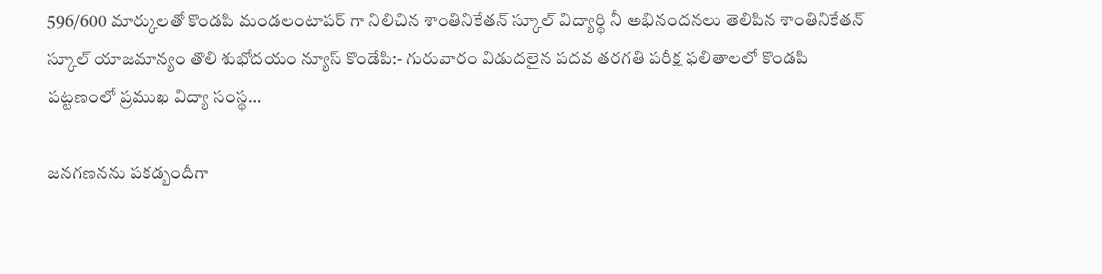596/600 మార్కులతో కొండపి మండలంటాపర్ గా నిలిచిన శాంతినికేతన్ స్కూల్ విద్యార్థి నీ అభినందనలు తెలిపిన శాంతినికేతన్ స్కూల్ యాజమాన్యం తొలి శుభోదయం న్యూస్ కొండేపి:- గురువారం విడుదలైన పదవ తరగతి పరీక్ష ఫలితాలలో కొండపి పట్టణంలో ప్రముఖ విద్యా సంస్థ…

జనగణనను పకడ్బందీగా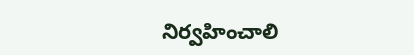నిర్వహించాలి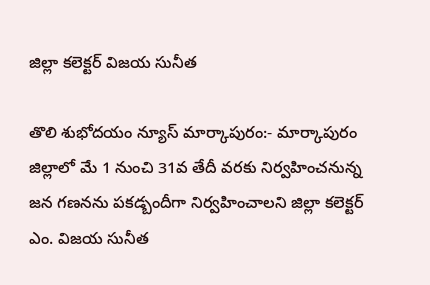జిల్లా కలెక్టర్ విజయ సునీత

తొలి శుభోదయం న్యూస్ మార్కాపురం:- మార్కాపురం జిల్లాలో మే 1 నుంచి 31వ తేదీ వరకు నిర్వహించనున్న జన గణనను పకడ్బందీగా నిర్వహించాలని జిల్లా కలెక్టర్ ఎం. విజయ సునీత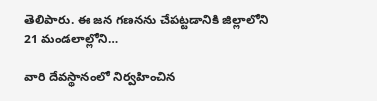తెలిపారు. ఈ జన గణనను చేపట్టడానికి జిల్లాలోని 21 మండలాల్లోని…

వారి దేవస్థానంలో నిర్వహించిన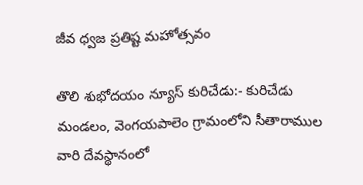జీవ ధ్వజ ప్రతిష్ట మహోత్సవం

తొలి శుభోదయం న్యూస్ కురిచేడు:- కురిచేడు మండలం, వెంగయపాలెం గ్రామంలోని సీతారాముల వారి దేవస్థానంలో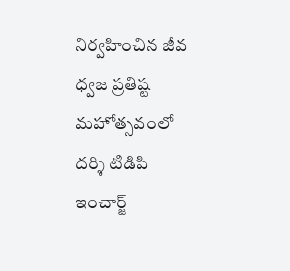నిర్వహించిన జీవ ధ్వజ ప్రతిష్ట మహోత్సవంలో దర్శి టిడిపి ఇంచార్జ్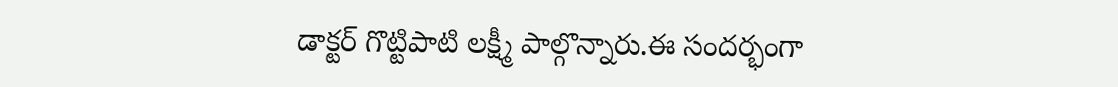డాక్టర్ గొట్టిపాటి లక్ష్మీ పాల్గొన్నారు.ఈ సందర్భంగా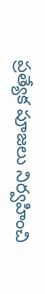ప్రత్యేక పూజలు నిర్వహించి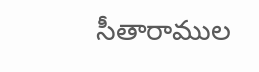సీతారాముల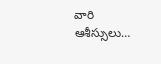వారి ఆశీస్సులు…